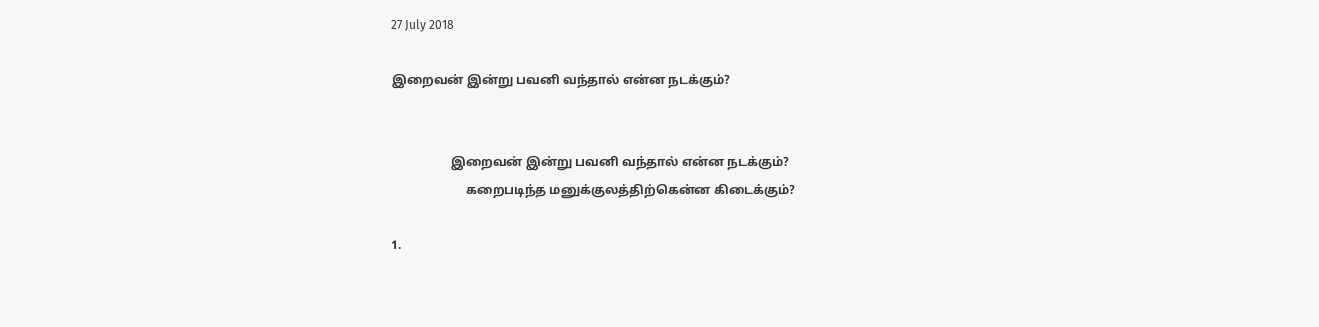27 July 2018

இறைவன் இன்று பவனி வந்தால் என்ன நடக்கும்?


                   இறைவன் இன்று பவனி வந்தால் என்ன நடக்கும்?
                        கறைபடிந்த மனுக்குலத்திற்கென்ன கிடைக்கும்?

1.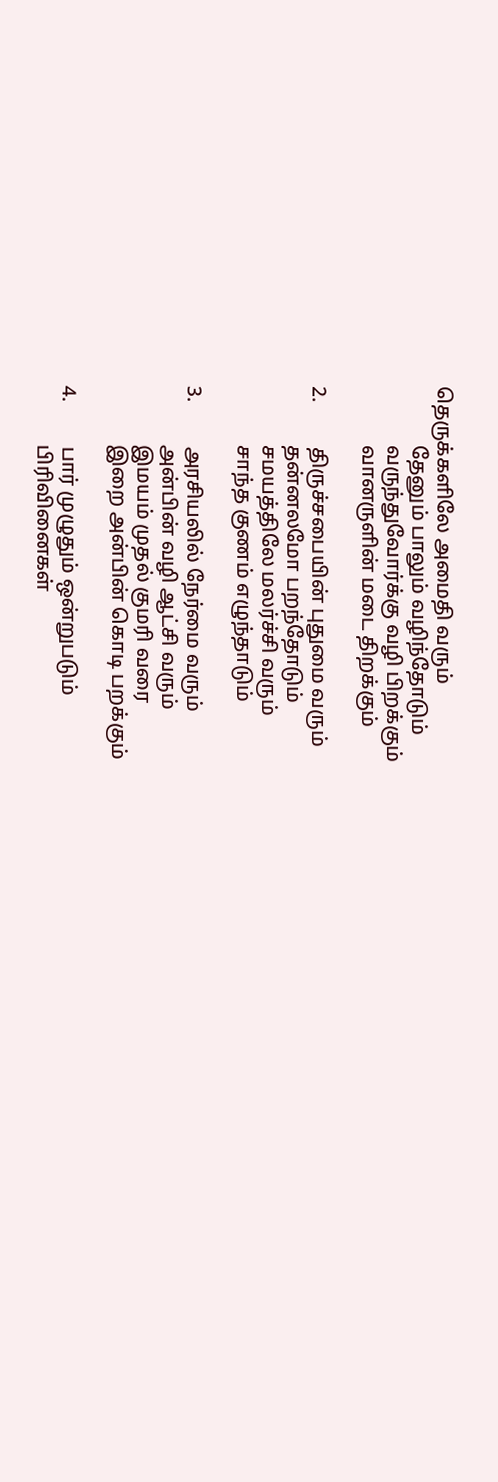தெருக்களிலே அமைதி வரும்
            தேனும் பாலும் வழிந்தோடும்
            வருந்துவோர்க்கு வழி பிறக்கும்
            வானருளின் மடை திறக்கும்

2.         திருச்சபையின் புதுமை வரும்
            தன்னலமோ பறந்தோடும்
            சமயத்திலே மலர்ச்சி வரும்
            சாந்த குணம் எழுந்தாடும்

3.         அரசியலில் நேர்மை வரும்
            அன்பின் வழி ஆட்சி வரும்
            இமயம் முதல் குமரி வரை
            இறை அன்பின் கொடி பறக்கும்

4.         பார் முழுதும் ஒன்றுபடும்
            பிரிவினைகள்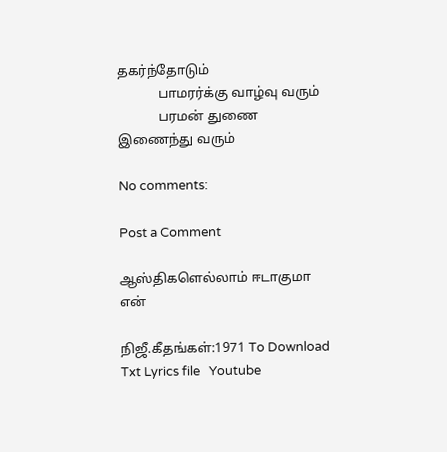தகர்ந்தோடும்
            பாமரர்க்கு வாழ்வு வரும்
            பரமன் துணை இணைந்து வரும்

No comments:

Post a Comment

ஆஸ்திகளெல்லாம் ஈடாகுமா என்

நிஜீ.கீதங்கள்:1971 To Download Txt Lyrics file   Youtube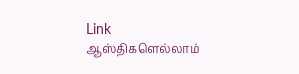Link                      ஆஸ்திகளெல்லாம்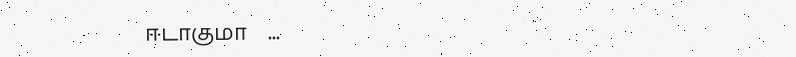ஈடாகுமா    ...